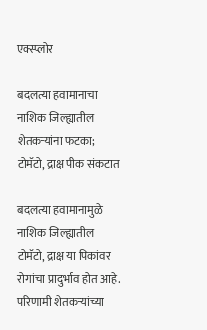एक्स्प्लोर

बदलत्या हवामानाचा नाशिक जिल्ह्यातील शेतकऱ्यांना फटका; टोमॅटो, द्राक्ष पीक संकटात

बदलत्या हवामानामुळे नाशिक जिल्ह्यातील टोमॅटो, द्राक्ष या पिकांवर रोगांचा प्रादुर्भाव होत आहे. परिणामी शेतकऱ्यांच्या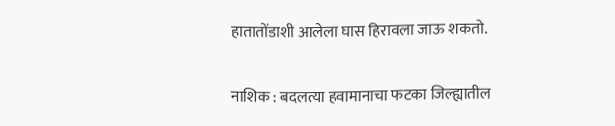हातातोंडाशी आलेला घास हिरावला जाऊ शकतो.

नाशिक : बदलत्या हवामानाचा फटका जिल्ह्यातील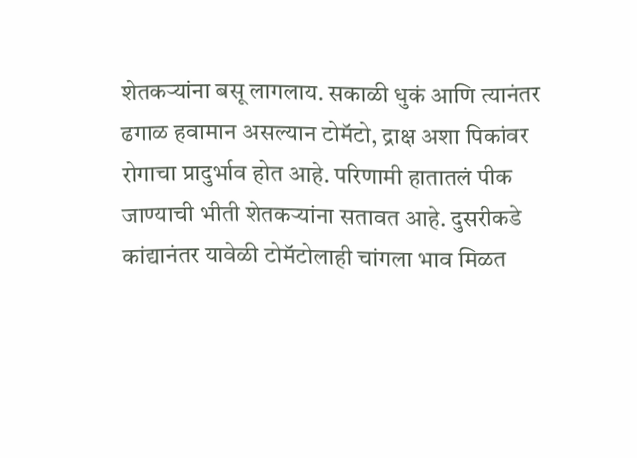शेतकऱ्यांना बसू लागलाय. सकाळी धुकं आणि त्यानंतर ढगाळ हवामान असल्यान टोमॅटो, द्राक्ष अशा पिकांवर रोगाचा प्रादुर्भाव होत आहे. परिणामी हातातलं पीक जाण्याची भीती शेतकऱ्यांना सतावत आहे. दुसरीकडे कांद्यानंतर यावेळी टोमॅटोलाही चांगला भाव मिळत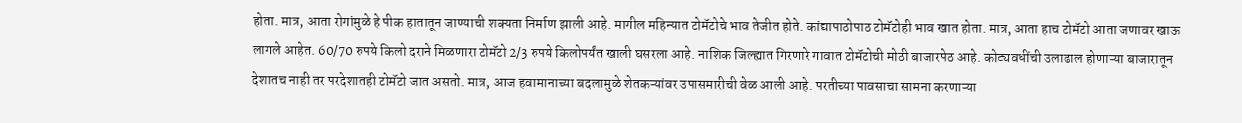होता. मात्र, आता रोगांमुळे हे पीक हातातून जाण्याची शक्यता निर्माण झाली आहे. मागील महिन्यात टोमॅटोचे भाव तेजीत होते. कांद्यापाठोपाठ टोमॅटोही भाव खात होता. मात्र, आता हाच टोमॅटो आता जणावर खाऊ लागले आहेत. 60/70 रुपये किलो दराने मिळणारा टोमॅटो 2/3 रुपये किलोपर्यंत खाली घसरला आहे. नाशिक जिल्ह्यात गिरणारे गावात टोमॅटोची मोठी बाजारपेठ आहे. कोट्यवधींची उलाढाल होणाऱ्या बाजारातून देशातच नाही तर परदेशातही टोमॅटो जात असतो. मात्र, आज हवामानाच्या बदलामुळे शेतकऱ्यांवर उपासमारीची वेळ आली आहे. परतीच्या पावसाचा सामना करणाऱ्या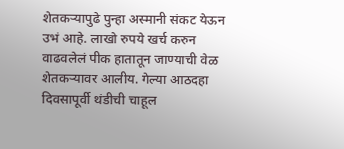शेतकऱ्यापुढे पुन्हा अस्मानी संकट येऊन उभं आहे. लाखो रुपये खर्च करुन वाढवलेलं पीक हातातून जाण्याची वेळ शेतकऱ्यावर आलीय. गेल्या आठदहा दिवसापूर्वी थंडीची चाहूल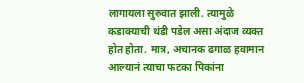लागायला सुरुवात झाली. त्यामुळे कडाक्याची थंडी पडेल असा अंदाज व्यक्त होत होता. मात्र, अचानक ढगाळ हवामान आल्यानं त्याचा फटका पिकांना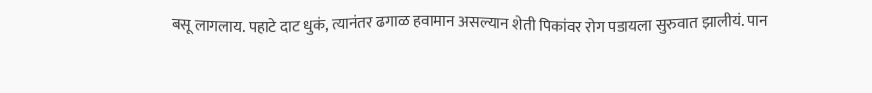बसू लागलाय. पहाटे दाट धुकं, त्यानंतर ढगाळ हवामान असल्यान शेती पिकांवर रोग पडायला सुरुवात झालीयं. पान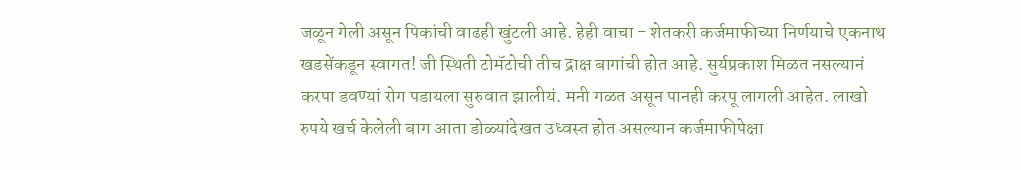जळून गेली असून पिकांची वाढही खुंटली आहे. हेही वाचा - शेतकरी कर्जमाफीच्या निर्णयाचे एकनाथ खडसेंकडून स्वागत! जी स्थिती टोमॅटोची तीच द्राक्ष बागांची होत आहे. सुर्यप्रकाश मिळत नसल्यानं करपा डवण्यां रोग पडायला सुरुवात झालीयं. मनी गळत असून पानही करपू लागली आहेत. लाखो रुपये खर्च केलेली बाग आता डोळ्यांदेखत उध्वस्त होत असल्यान कर्जमाफीपेक्षा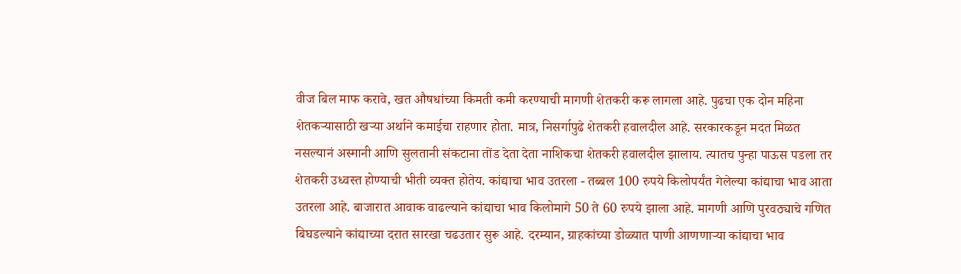वीज बिल माफ करावे, खत औषधांच्या किमती कमी करण्याची मागणी शेतकरी करू लागला आहे. पुढचा एक दोन महिना शेतकऱ्यासाठी खऱ्या अर्थाने कमाईचा राहणार होता. मात्र, निसर्गापुढे शेतकरी हवालदील आहे. सरकारकडून मदत मिळत नसल्यानं अस्मानी आणि सुलतानी संकटाना तोंड देता देता नाशिकचा शेतकरी हवालदील झालाय. त्यातच पुन्हा पाऊस पडला तर शेतकरी उध्वस्त होण्याची भीती व्यक्त होतेय. कांद्याचा भाव उतरला - तब्बल 100 रुपये किलोपर्यंत गेलेल्या कांद्याचा भाव आता उतरला आहे. बाजारात आवाक वाढल्याने कांद्याचा भाव किलोमागे 50 ते 60 रुपये झाला आहे. मागणी आणि पुरवठ्याचे गणित बिघडल्याने कांद्याच्या दरात सारखा चढउतार सुरू आहे. दरम्यान, ग्राहकांच्या डोळ्यात पाणी आणणाऱ्या कांद्याचा भाव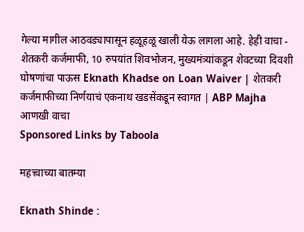गेल्या मागील आठवड्यापासून हळूहळू खाली येऊ लागला आहे. हेही वाचा - शेतकरी कर्जमाफी, 10 रुपयांत शिवभोजन, मुख्यमंत्र्यांकडून शेवटच्या दिवशी घोषणांचा पाऊस Eknath Khadse on Loan Waiver | शेतकरी कर्जमाफीच्या निर्णयाचं एकनाथ खडसेंकडून स्वागत | ABP Majha
आणखी वाचा
Sponsored Links by Taboola

महत्त्वाच्या बातम्या

Eknath Shinde :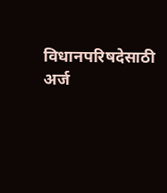विधानपरिषदेसाठी अर्ज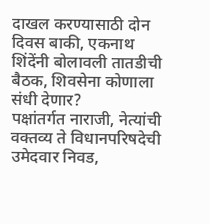दाखल करण्यासाठी दोन दिवस बाकी, एकनाथ शिंदेंनी बोलावली तातडीची बैठक, शिवसेना कोणाला संधी देणार?
पक्षांतर्गत नाराजी, नेत्यांची वक्तव्य ते विधानपरिषदेची उमेदवार निवड,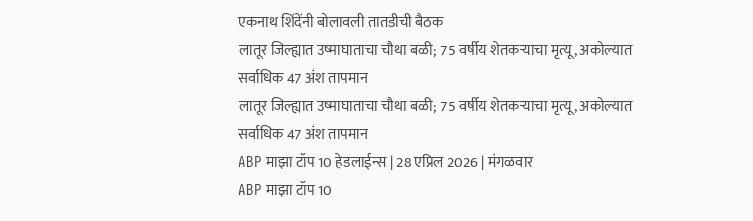एकनाथ शिंदेंनी बोलावली तातडीची बैठक
लातूर जिल्ह्यात उष्माघाताचा चौथा बळी; 75 वर्षीय शेतकऱ्याचा मृत्यू, अकोल्यात सर्वाधिक 47 अंश तापमान
लातूर जिल्ह्यात उष्माघाताचा चौथा बळी; 75 वर्षीय शेतकऱ्याचा मृत्यू, अकोल्यात सर्वाधिक 47 अंश तापमान
ABP माझा टॉप 10 हेडलाईन्स | 28 एप्रिल 2026 | मंगळवार
ABP माझा टॉप 10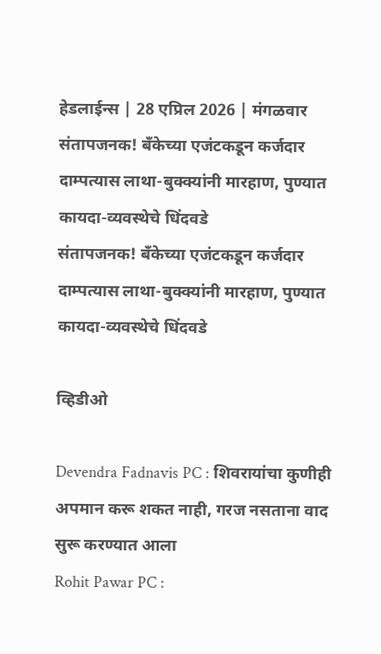हेडलाईन्स | 28 एप्रिल 2026 | मंगळवार
संतापजनक! बँकेच्या एजंटकडून कर्जदार दाम्पत्यास लाथा-बुक्क्यांनी मारहाण, पुण्यात कायदा-व्यवस्थेचे धिंदवडे
संतापजनक! बँकेच्या एजंटकडून कर्जदार दाम्पत्यास लाथा-बुक्क्यांनी मारहाण, पुण्यात कायदा-व्यवस्थेचे धिंदवडे

व्हिडीओ

Devendra Fadnavis PC : शिवरायांचा कुणीही अपमान करू शकत नाही, गरज नसताना वाद सुरू करण्यात आला
Rohit Pawar PC :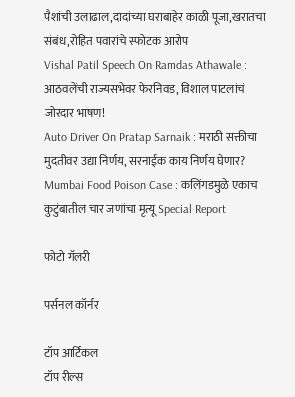पैशांची उलाढाल,दादांच्या घराबाहेर काळी पूजा,खरातचा संबंध,रोहित पवारांचे स्फोटक आरोप
Vishal Patil Speech On Ramdas Athawale : आठवलेंची राज्यसभेवर फेरनिवड, विशाल पाटलांचं जोरदार भाषण!
Auto Driver On Pratap Sarnaik : मराठी सक्तीचा मुदतीवर उद्या निर्णय, सरनाईक काय निर्णय घेणार?
Mumbai Food Poison Case : कलिंगडमुळे एकाच कुटुंबातील चार जणांचा मृत्यू Special Report

फोटो गॅलरी

पर्सनल कॉर्नर

टॉप आर्टिकल
टॉप रील्स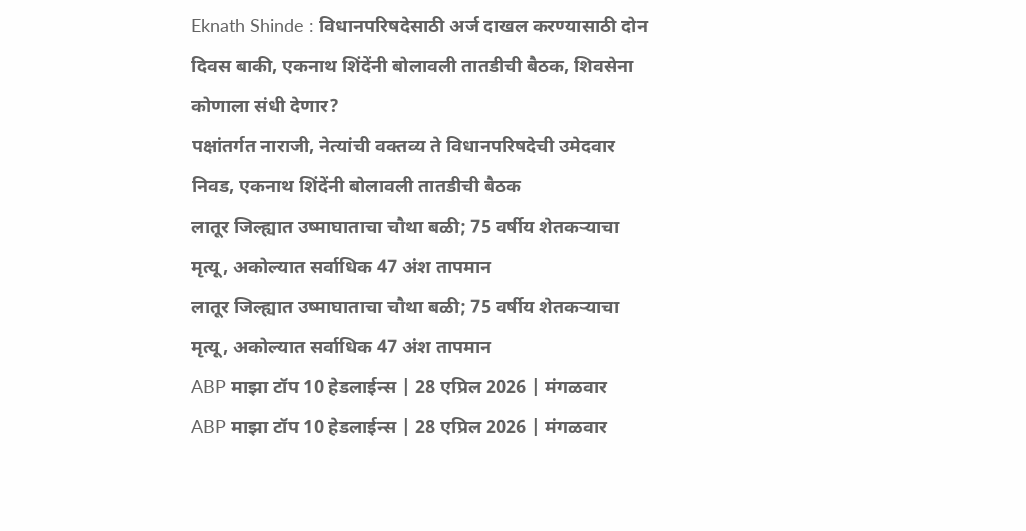Eknath Shinde : विधानपरिषदेसाठी अर्ज दाखल करण्यासाठी दोन दिवस बाकी, एकनाथ शिंदेंनी बोलावली तातडीची बैठक, शिवसेना कोणाला संधी देणार?
पक्षांतर्गत नाराजी, नेत्यांची वक्तव्य ते विधानपरिषदेची उमेदवार निवड, एकनाथ शिंदेंनी बोलावली तातडीची बैठक
लातूर जिल्ह्यात उष्माघाताचा चौथा बळी; 75 वर्षीय शेतकऱ्याचा मृत्यू, अकोल्यात सर्वाधिक 47 अंश तापमान
लातूर जिल्ह्यात उष्माघाताचा चौथा बळी; 75 वर्षीय शेतकऱ्याचा मृत्यू, अकोल्यात सर्वाधिक 47 अंश तापमान
ABP माझा टॉप 10 हेडलाईन्स | 28 एप्रिल 2026 | मंगळवार
ABP माझा टॉप 10 हेडलाईन्स | 28 एप्रिल 2026 | मंगळवार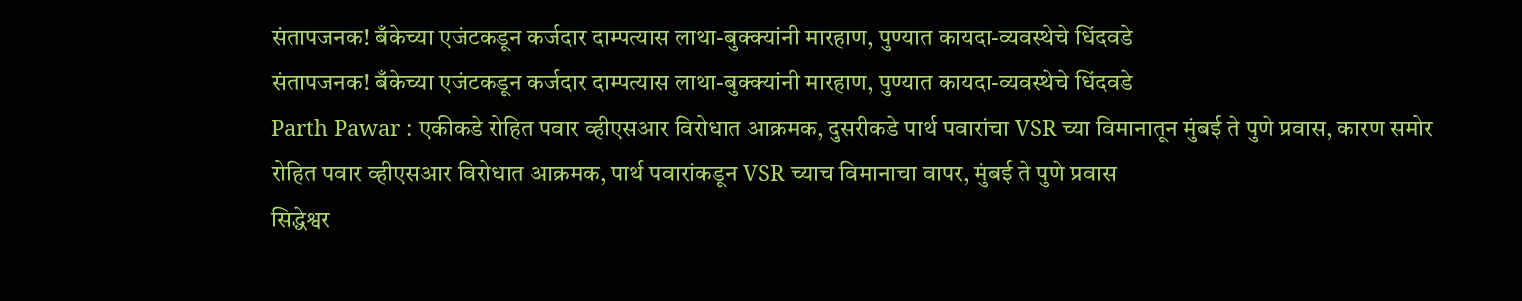संतापजनक! बँकेच्या एजंटकडून कर्जदार दाम्पत्यास लाथा-बुक्क्यांनी मारहाण, पुण्यात कायदा-व्यवस्थेचे धिंदवडे
संतापजनक! बँकेच्या एजंटकडून कर्जदार दाम्पत्यास लाथा-बुक्क्यांनी मारहाण, पुण्यात कायदा-व्यवस्थेचे धिंदवडे
Parth Pawar : एकीकडे रोहित पवार व्हीएसआर विरोधात आक्रमक, दुसरीकडे पार्थ पवारांचा VSR च्या विमानातून मुंबई ते पुणे प्रवास, कारण समोर
रोहित पवार व्हीएसआर विरोधात आक्रमक, पार्थ पवारांकडून VSR च्याच विमानाचा वापर, मुंबई ते पुणे प्रवास
सिद्धेश्वर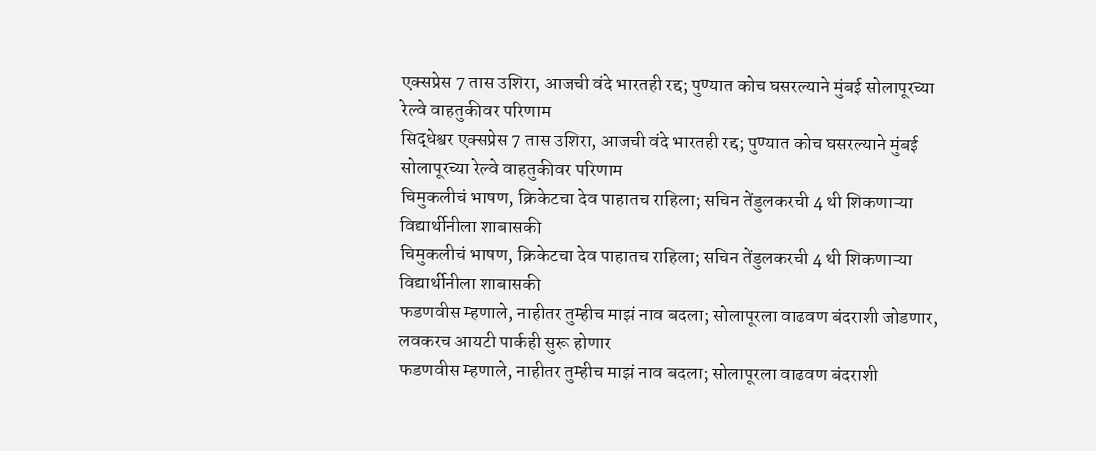एक्सप्रेस 7 तास उशिरा, आजची वंदे भारतही रद्द; पुण्यात कोच घसरल्याने मुंबई सोलापूरच्या रेल्वे वाहतुकीवर परिणाम
सिद्धेश्वर एक्सप्रेस 7 तास उशिरा, आजची वंदे भारतही रद्द; पुण्यात कोच घसरल्याने मुंबई सोलापूरच्या रेल्वे वाहतुकीवर परिणाम
चिमुकलीचं भाषण, क्रिकेटचा देव पाहातच राहिला; सचिन तेंडुलकरची 4 थी शिकणाऱ्या विद्यार्थीनीला शाबासकी
चिमुकलीचं भाषण, क्रिकेटचा देव पाहातच राहिला; सचिन तेंडुलकरची 4 थी शिकणाऱ्या विद्यार्थीनीला शाबासकी
फडणवीस म्हणाले, नाहीतर तुम्हीच माझं नाव बदला; सोलापूरला वाढवण बंदराशी जोडणार, लवकरच आयटी पार्कही सुरू होणार
फडणवीस म्हणाले, नाहीतर तुम्हीच माझं नाव बदला; सोलापूरला वाढवण बंदराशी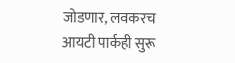जोडणार, लवकरच आयटी पार्कही सुरू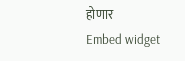होणार
Embed widget